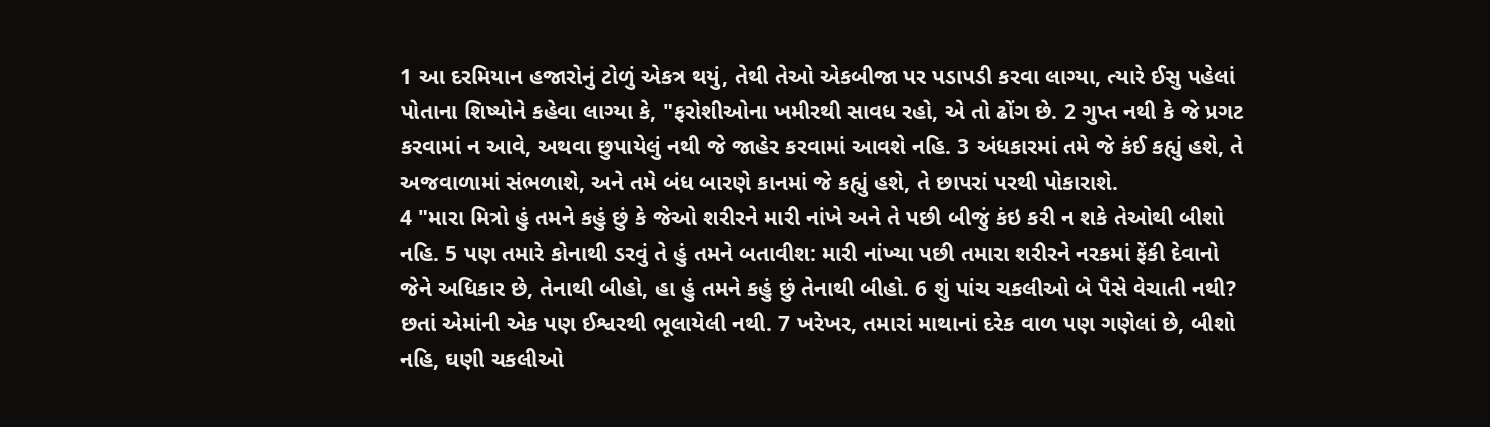1 આ દરમિયાન હજારોનું ટોળું એકત્ર થયું, તેથી તેઓ એકબીજા પર પડાપડી કરવા લાગ્યા, ત્યારે ઈસુ પહેલાં પોતાના શિષ્યોને કહેવા લાગ્યા કે, "ફરોશીઓના ખમીરથી સાવધ રહો, એ તો ઢોંગ છે. 2 ગુપ્ત નથી કે જે પ્રગટ કરવામાં ન આવે, અથવા છુપાયેલું નથી જે જાહેર કરવામાં આવશે નહિ. 3 અંધકારમાં તમે જે કંઈ કહ્યું હશે, તે અજવાળામાં સંભળાશે, અને તમે બંધ બારણે કાનમાં જે કહ્યું હશે, તે છાપરાં પરથી પોકારાશે.
4 "મારા મિત્રો હું તમને કહું છું કે જેઓ શરીરને મારી નાંખે અને તે પછી બીજું કંઇ કરી ન શકે તેઓથી બીશો નહિ. 5 પણ તમારે કોનાથી ડરવું તે હું તમને બતાવીશ: મારી નાંખ્યા પછી તમારા શરીરને નરકમાં ફેંકી દેવાનો જેને અધિકાર છે, તેનાથી બીહો, હા હું તમને કહું છું તેનાથી બીહો. 6 શું પાંચ ચકલીઓ બે પૈસે વેચાતી નથી? છતાં એમાંની એક પણ ઈશ્વરથી ભૂલાયેલી નથી. 7 ખરેખર, તમારાં માથાનાં દરેક વાળ પણ ગણેલાં છે, બીશો નહિ, ઘણી ચકલીઓ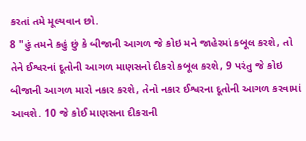કરતાં તમે મૂલ્યવાન છો.
8 "હું તમને કહું છું કે બીજાની આગળ જે કોઇ મને જાહેરમાં કબૂલ કરશે, તો તેને ઈશ્વરનાં દૂતોની આગળ માણસનો દીકરો કબૂલ કરશે, 9 પરંતુ જે કોઇ બીજાની આગળ મારો નકાર કરશે, તેનો નકાર ઈશ્વરના દૂતોની આગળ કરવામાં આવશે. 10 જે કોઈ માણસના દીકરાની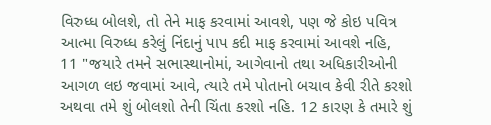વિરુધ્ધ બોલશે, તો તેને માફ કરવામાં આવશે, પણ જે કોઇ પવિત્ર આત્મા વિરુધ્ધ કરેલું નિંદાનું પાપ કદી માફ કરવામાં આવશે નહિ,
11 "જયારે તમને સભાસ્થાનોમાં, આગેવાનો તથા અધિકારીઓની આગળ લઇ જવામાં આવે, ત્યારે તમે પોતાનો બચાવ કેવી રીતે કરશો અથવા તમે શું બોલશો તેની ચિંતા કરશો નહિ. 12 કારણ કે તમારે શું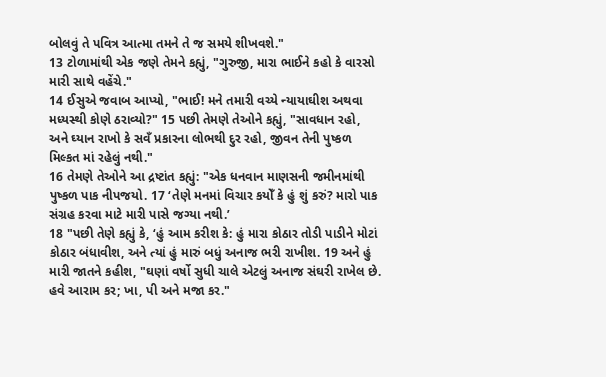બોલવું તે પવિત્ર આત્મા તમને તે જ સમયે શીખવશે."
13 ટોળામાંથી એક જણે તેમને કહ્યું, "ગુરુજી, મારા ભાઈને કહો કે વારસો મારી સાથે વહેંચે."
14 ઈસુએ જવાબ આપ્યો, "ભાઈ! મને તમારી વચ્યે ન્યાયાઘીશ અથવા મધ્યસ્થી કોણે ઠરાવ્યો?" 15 પછી તેમણે તેઓને કહ્યું, "સાવધાન રહો, અને ઘ્યાન રાખો કે સવઁ પ્રકારના લોભથી દુર રહો, જીવન તેની પુષ્કળ મિલ્કત માં રહેલું નથી."
16 તેમણે તેઓને આ દ્રષ્ટાંત કહ્યું: "એક ધનવાન માણસની જમીનમાંથી પુષ્કળ પાક નીપજયો. 17 ‘તેણે મનમાં વિચાર કયોઁ કે હું શું કરું? મારો પાક સંગ્રહ કરવા માટે મારી પાસે જગ્યા નથી.’
18 "પછી તેણે કહ્યું કે, ‘હું આમ કરીશ કે: હું મારા કોઠાર તોડી પાડીને મોટાં કોઠાર બંધાવીશ, અને ત્યાં હું મારું બધું અનાજ ભરી રાખીશ. 19 અને હું મારી જાતને કહીશ, "ઘણાં વર્ષો સુધી ચાલે એટલું અનાજ સંઘરી રાખેલ છે. હવે આરામ કર; ખા, પી અને મજા કર."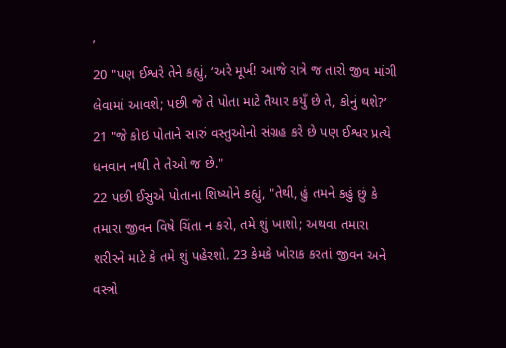’
20 "પણ ઈશ્વરે તેને કહ્યું, ‘અરે મૂર્ખ! આજે રાત્રે જ તારો જીવ માંગી લેવામાં આવશે; પછી જે તે પોતા માટે તૈયાર કયુઁ છે તે, કોનું થશે?’
21 "જે કોઇ પોતાને સારું વસ્તુઓનો સંગ્રહ કરે છે પણ ઈશ્વર પ્રત્યે ધનવાન નથી તે તેઓ જ છે."
22 પછી ઈસુએ પોતાના શિષ્યોને કહ્યું, "તેથી, હું તમને કહું છું કે તમારા જીવન વિષે ચિંતા ન કરો, તમે શું ખાશો; અથવા તમારા શરીરને માટે કે તમે શું પહેરશો. 23 કેમકે ખોરાક કરતાં જીવન અને વસ્ત્રો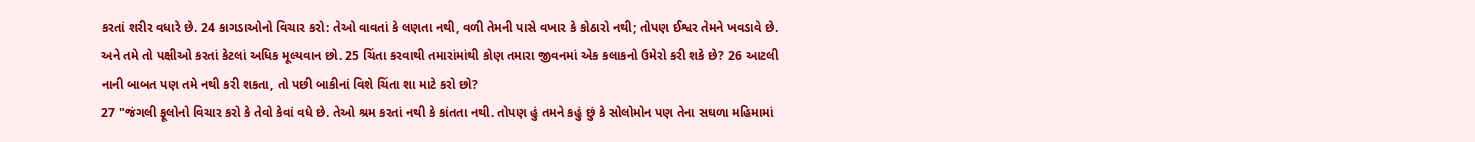કરતાં શરીર વધારે છે. 24 કાગડાઓનો વિચાર કરો: તેઓ વાવતાં કે લણતા નથી, વળી તેમની પાસે વખાર કે કોઠારો નથી; તોપણ ઈશ્વર તેમને ખવડાવે છે. અને તમે તો પક્ષીઓ કરતાં કેટલાં અધિક મૂલ્યવાન છો. 25 ચિંતા કરવાથી તમારાંમાંથી કોણ તમારા જીવનમાં એક કલાકનો ઉમેરો કરી શકે છે? 26 આટલી નાની બાબત પણ તમે નથી કરી શકતા, તો પછી બાકીનાં વિશે ચિંતા શા માટે કરો છો?
27 "જંગલી ફૂલોનો વિચાર કરો કે તેવો કેવાં વધે છે. તેઓ શ્રમ કરતાં નથી કે કાંતતા નથી. તોપણ હું તમને કહું છું કે સોલોમોન પણ તેના સઘળા મહિમામાં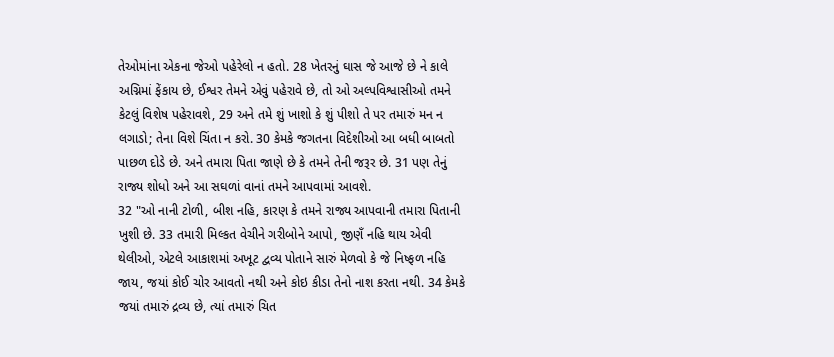તેઓમાંના એકના જેઓ પહેરેલો ન હતો. 28 ખેતરનું ઘાસ જે આજે છે ને કાલે અગ્નિમાં ફેંકાય છે, ઈશ્વર તેમને એવું પહેરાવે છે, તો ઓ અલ્પવિશ્વાસીઓ તમને કેટલું વિશેષ પહેરાવશે, 29 અને તમે શું ખાશો કે શું પીશો તે પર તમારું મન ન લગાડો; તેના વિશે ચિંતા ન કરો. 30 કેમકે જગતના વિદેશીઓ આ બધી બાબતો પાછળ દોડે છે. અને તમારા પિતા જાણે છે કે તમને તેની જરૂર છે. 31 પણ તેનું રાજ્ય શોધો અને આ સઘળાં વાનાં તમને આપવામાં આવશે.
32 "ઓ નાની ટોળી, બીશ નહિ, કારણ કે તમને રાજ્ય આપવાની તમારા પિતાની ખુશી છે. 33 તમારી મિલ્કત વેચીને ગરીબોને આપો, જીણઁ નહિ થાય એવી થેલીઓ, એટલે આકાશમાં અખૂટ દ્વવ્ય પોતાને સારું મેળવો કે જે નિષ્ફળ નહિ જાય, જયાં કોઈ ચોર આવતો નથી અને કોઇ કીડા તેનો નાશ કરતા નથી. 34 કેમકે જયાં તમારું દ્રવ્ય છે, ત્યાં તમારું ચિત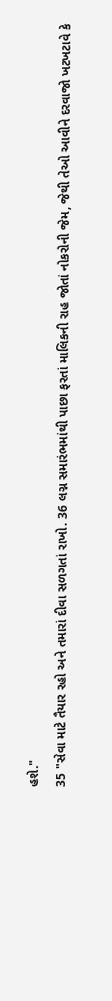હશે."
35 "સેવા માટે તૈયાર રહો અને તમારાં દીવા સળગતાં રાખો. 36 લગ્ન સમારંભમાંથી પાછા ફરતાં માલિકની રાહ જોતાં નોકરોની જેમ, જેથી તેઓ આવીને દરવાજો ખટખટાવે કે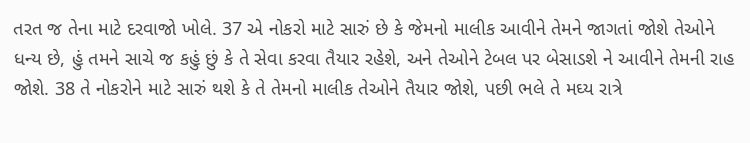તરત જ તેના માટે દરવાજો ખોલે. 37 એ નોકરો માટે સારું છે કે જેમનો માલીક આવીને તેમને જાગતાં જોશે તેઓને ધન્ય છે, હું તમને સાચે જ કહું છું કે તે સેવા કરવા તૈયાર રહેશે, અને તેઓને ટેબલ પર બેસાડશે ને આવીને તેમની રાહ જોશે. 38 તે નોકરોને માટે સારું થશે કે તે તેમનો માલીક તેઓને તૈયાર જોશે, પછી ભલે તે મઘ્ય રાત્રે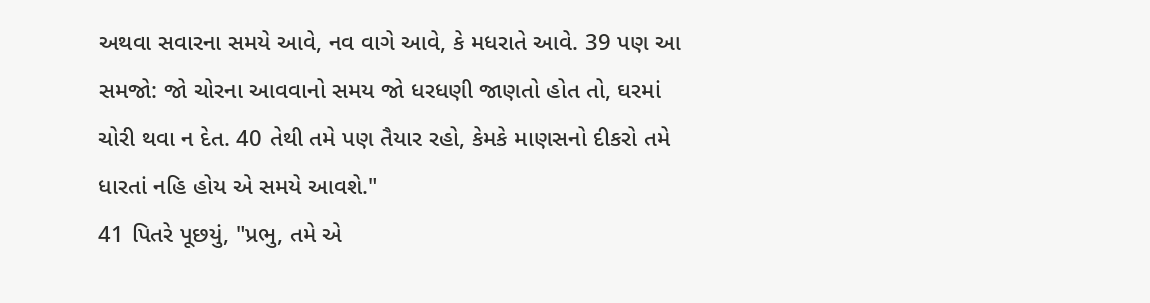અથવા સવારના સમયે આવે, નવ વાગે આવે, કે મધરાતે આવે. 39 પણ આ સમજો: જો ચોરના આવવાનો સમય જો ધરધણી જાણતો હોત તો, ઘરમાં ચોરી થવા ન દેત. 40 તેથી તમે પણ તૈયાર રહો, કેમકે માણસનો દીકરો તમે ધારતાં નહિ હોય એ સમયે આવશે."
41 પિતરે પૂછયું, "પ્રભુ, તમે એ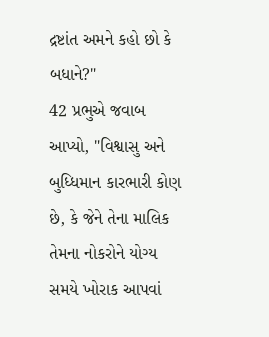દ્રષ્ટાંત અમને કહો છો કે બધાને?"
42 પ્રભુએ જવાબ આપ્યો, "વિશ્વાસુ અને બુધ્ધિમાન કારભારી કોણ છે, કે જેને તેના માલિક તેમના નોકરોને યોગ્ય સમયે ખોરાક આપવાં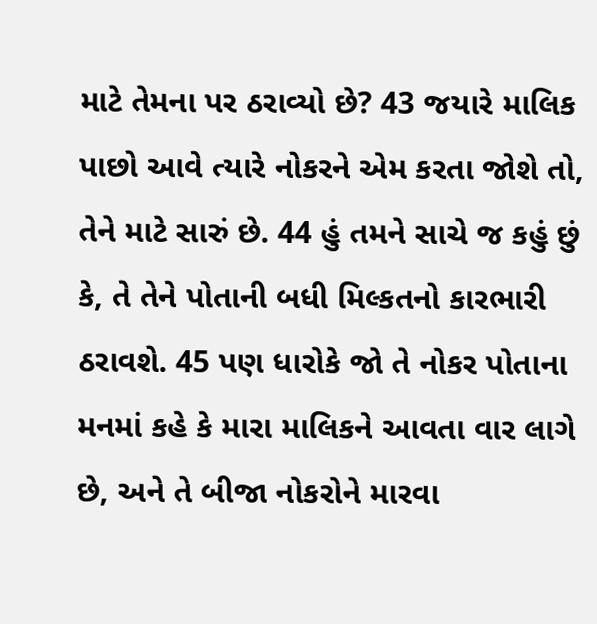માટે તેમના પર ઠરાવ્યો છે? 43 જયારે માલિક પાછો આવે ત્યારે નોકરને એમ કરતા જોશે તો, તેને માટે સારું છે. 44 હું તમને સાચે જ કહું છું કે, તે તેને પોતાની બધી મિલ્કતનો કારભારી ઠરાવશે. 45 પણ ધારોકે જો તે નોકર પોતાના મનમાં કહે કે મારા માલિકને આવતા વાર લાગે છે, અને તે બીજા નોકરોને મારવા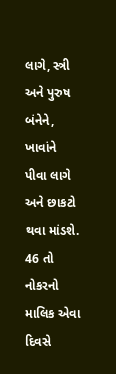લાગે, સ્ત્રી અને પુરુષ બંનેને, ખાવાંને પીવા લાગે અને છાકટો થવા માંડશે. 46 તો નોકરનો માલિક એવા દિવસે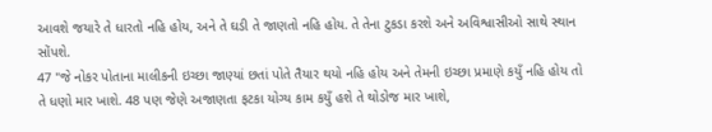આવશે જયારે તે ધારતો નહિ હોય, અને તે ઘડી તે જાણતો નહિ હોય. તે તેના ટુકડા કરશે અને અવિશ્વાસીઓ સાથે સ્થાન સોંપશે.
47 "જે નોકર પોતાના માલીકની ઇચ્છા જાણ્યાં છતાં પોતે તૈયાર થયો નહિ હોય અને તેમની ઇચ્છા પ્રમાણે કયુઁ નહિ હોય તો તે ધણો માર ખાશે. 48 પણ જેણે અજાણતા ફટકા યોગ્ય કામ કયુઁ હશે તે થોડોજ માર ખાશે,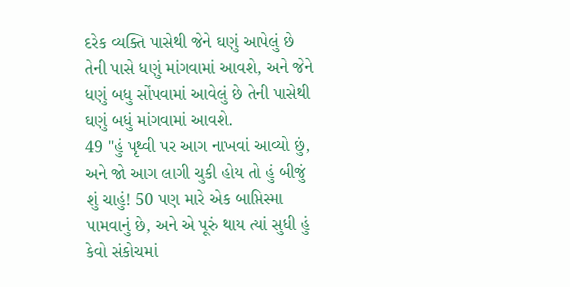દરેક વ્યક્તિ પાસેથી જેને ઘણું આપેલું છે તેની પાસે ધણું માંગવામાં આવશે, અને જેને ધણું બધુ સોંપવામાં આવેલું છે તેની પાસેથી ઘણું બધું માંગવામાં આવશે.
49 "હું પૃથ્વી પર આગ નાખવાં આવ્યો છું, અને જો આગ લાગી ચુકી હોય તો હું બીજું શું ચાહું! 50 પણ મારે એક બાપ્તિસ્મા પામવાનું છે, અને એ પૂરું થાય ત્યાં સુધી હું કેવો સંકોચમાં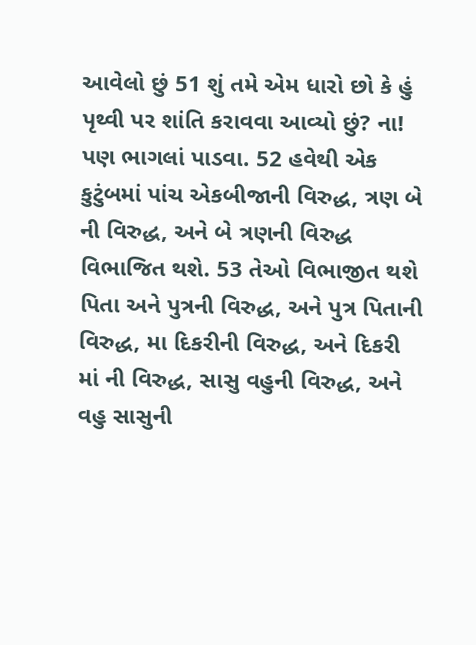આવેલો છું 51 શું તમે એમ ધારો છો કે હું પૃથ્વી પર શાંતિ કરાવવા આવ્યો છું? ના! પણ ભાગલાં પાડવા. 52 હવેથી એક કુટુંબમાં પાંચ એકબીજાની વિરુદ્ધ, ત્રણ બે ની વિરુદ્ધ, અને બે ત્રણની વિરુદ્ધ વિભાજિત થશે. 53 તેઓ વિભાજીત થશે પિતા અને પુત્રની વિરુદ્ધ, અને પુત્ર પિતાની વિરુદ્ધ, મા દિકરીની વિરુદ્ધ, અને દિકરી માં ની વિરુદ્ધ, સાસુ વહુની વિરુદ્ધ, અને વહુ સાસુની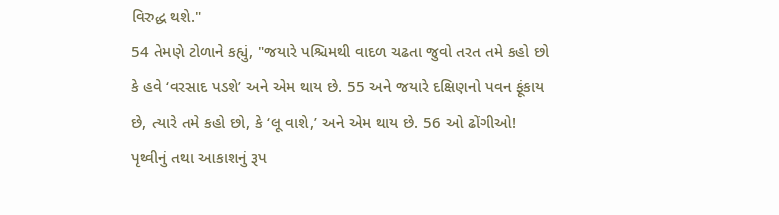વિરુદ્ધ થશે."
54 તેમણે ટોળાને કહ્યું, "જયારે પશ્ચિમથી વાદળ ચઢતા જુવો તરત તમે કહો છો કે હવે ‘વરસાદ પડશે’ અને એમ થાય છે. 55 અને જયારે દક્ષિણનો પવન ફૂંકાય છે, ત્યારે તમે કહો છો, કે ‘લૂ વાશે,’ અને એમ થાય છે. 56 ઓ ઢોંગીઓ! પૃથ્વીનું તથા આકાશનું રૂપ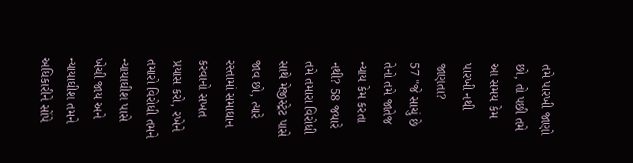તમે પારખી જાણો છો, તો પછી તમે આ સમય કેમ પારખી નથી જાણતા?
57 "જે સાચું છે તેનો તમે જાતેજ ન્યાય કેમ કરતા નથી? 58 જયારે તમે તમારા વિરોધી સાથે મેજીસ્ટ્રેટ પાસે જાવ છો, ત્યારે રસ્તામાં સમાઘાન કરવાનો સખત પ્રયાસ કરો, રખેને તમારો વિરોધી તમને ન્યાયાઘીશ પાસે ખેચી જાય અને ન્યાયાઘીશ તમને અધિકારીને સોંપે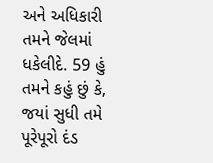અને અધિકારી તમને જેલમાં ધકેલીદે. 59 હું તમને કહું છું કે, જયાં સુધી તમે પૂરેપૂરો દંડ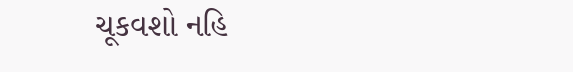ચૂકવશો નહિ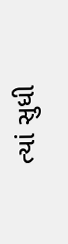ત્યાં સુધી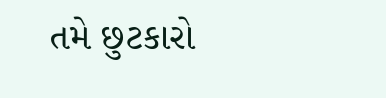તમે છુટકારો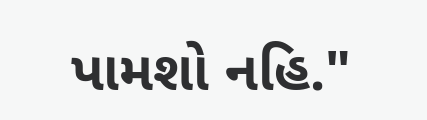પામશો નહિ."